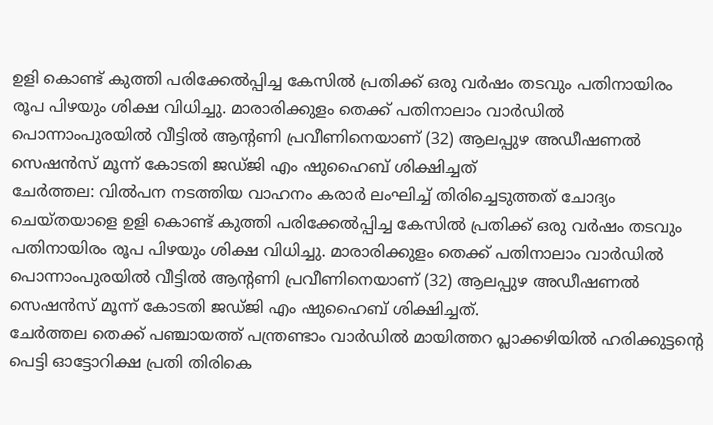ഉളി കൊണ്ട് കുത്തി പരിക്കേൽപ്പിച്ച കേസിൽ പ്രതിക്ക് ഒരു വർഷം തടവും പതിനായിരം രൂപ പിഴയും ശിക്ഷ വിധിച്ചു. മാരാരിക്കുളം തെക്ക് പതിനാലാം വാർഡിൽ പൊന്നാംപുരയിൽ വീട്ടിൽ ആന്റണി പ്രവീണിനെയാണ് (32) ആലപ്പുഴ അഡീഷണൽ സെഷൻസ് മൂന്ന് കോടതി ജഡ്ജി എം ഷുഹൈബ് ശിക്ഷിച്ചത്
ചേർത്തല: വിൽപന നടത്തിയ വാഹനം കരാർ ലംഘിച്ച് തിരിച്ചെടുത്തത് ചോദ്യം ചെയ്തയാളെ ഉളി കൊണ്ട് കുത്തി പരിക്കേൽപ്പിച്ച കേസിൽ പ്രതിക്ക് ഒരു വർഷം തടവും പതിനായിരം രൂപ പിഴയും ശിക്ഷ വിധിച്ചു. മാരാരിക്കുളം തെക്ക് പതിനാലാം വാർഡിൽ പൊന്നാംപുരയിൽ വീട്ടിൽ ആന്റണി പ്രവീണിനെയാണ് (32) ആലപ്പുഴ അഡീഷണൽ സെഷൻസ് മൂന്ന് കോടതി ജഡ്ജി എം ഷുഹൈബ് ശിക്ഷിച്ചത്.
ചേർത്തല തെക്ക് പഞ്ചായത്ത് പന്ത്രണ്ടാം വാർഡിൽ മായിത്തറ പ്ലാക്കഴിയിൽ ഹരിക്കുട്ടന്റെ പെട്ടി ഓട്ടോറിക്ഷ പ്രതി തിരികെ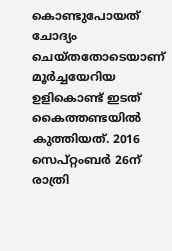കൊണ്ടുപോയത് ചോദ്യം ചെയ്തതോടെയാണ് മൂർച്ചയേറിയ ഉളികൊണ്ട് ഇടത് കൈത്തണ്ടയിൽ കുത്തിയത്. 2016 സെപ്റ്റംബർ 26ന് രാത്രി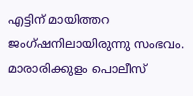എട്ടിന് മായിത്തറ ജംഗ്ഷനിലായിരുന്നു സംഭവം. മാരാരിക്കുളം പൊലീസ്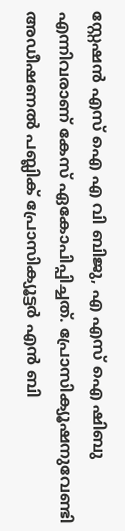സ്റ്റേഷൻ എസ് ഐ എ വി ബിജു, എ എസ് ഐ ഷിബു എന്നിവരാണ് കേസ് ഏകോപിപ്പിച്ചത്. പ്രോസിക്യൂഷനുവേണ്ടി അഡീഷണൽ പബ്ലിക് പ്രോസിക്യൂട്ടർ എൻ ബി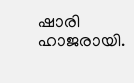ഷാരി ഹാജരായി.